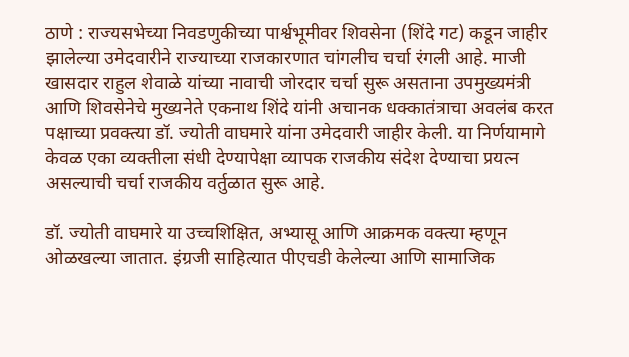ठाणे : राज्यसभेच्या निवडणुकीच्या पार्श्वभूमीवर शिवसेना (शिंदे गट) कडून जाहीर झालेल्या उमेदवारीने राज्याच्या राजकारणात चांगलीच चर्चा रंगली आहे. माजी खासदार राहुल शेवाळे यांच्या नावाची जोरदार चर्चा सुरू असताना उपमुख्यमंत्री आणि शिवसेनेचे मुख्यनेते एकनाथ शिंदे यांनी अचानक धक्कातंत्राचा अवलंब करत पक्षाच्या प्रवक्त्या डॉ. ज्योती वाघमारे यांना उमेदवारी जाहीर केली. या निर्णयामागे केवळ एका व्यक्तीला संधी देण्यापेक्षा व्यापक राजकीय संदेश देण्याचा प्रयत्न असल्याची चर्चा राजकीय वर्तुळात सुरू आहे.

डॉ. ज्योती वाघमारे या उच्चशिक्षित, अभ्यासू आणि आक्रमक वक्त्या म्हणून ओळखल्या जातात. इंग्रजी साहित्यात पीएचडी केलेल्या आणि सामाजिक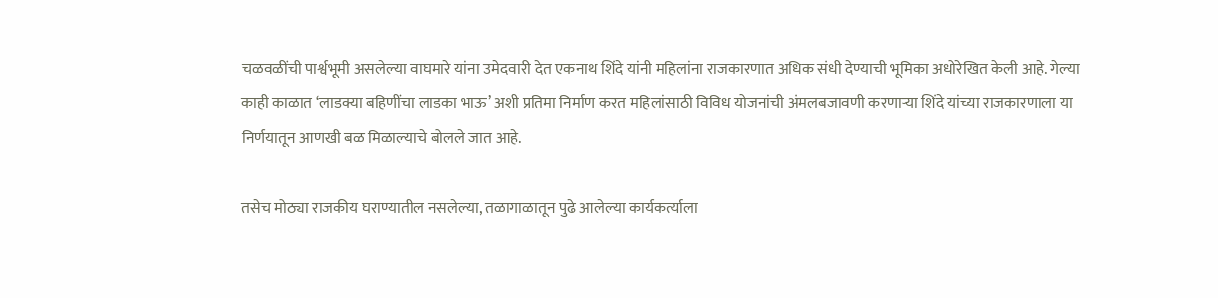चळवळींची पार्श्वभूमी असलेल्या वाघमारे यांना उमेदवारी देत एकनाथ शिंदे यांनी महिलांना राजकारणात अधिक संधी देण्याची भूमिका अधोरेखित केली आहे. गेल्या काही काळात ‘लाडक्या बहिणींचा लाडका भाऊ’ अशी प्रतिमा निर्माण करत महिलांसाठी विविध योजनांची अंमलबजावणी करणाऱ्या शिंदे यांच्या राजकारणाला या निर्णयातून आणखी बळ मिळाल्याचे बोलले जात आहे.

तसेच मोठ्या राजकीय घराण्यातील नसलेल्या, तळागाळातून पुढे आलेल्या कार्यकर्त्याला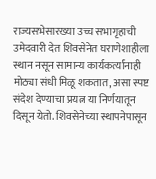राज्यसभेसारख्या उच्च सभागृहाची उमेदवारी देत शिवसेनेत घराणेशाहीला स्थान नसून सामान्य कार्यकर्त्यांनाही मोठ्या संधी मिळू शकतात, असा स्पष्ट संदेश देण्याचा प्रयत्न या निर्णयातून दिसून येतो. शिवसेनेच्या स्थापनेपासून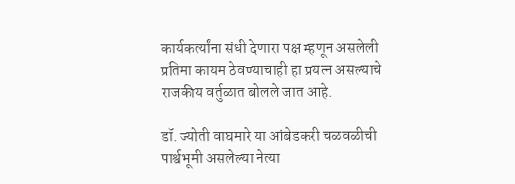कार्यकर्त्यांना संधी देणारा पक्ष म्हणून असलेली प्रतिमा कायम ठेवण्याचाही हा प्रयत्न असल्याचे राजकीय वर्तुळात बोलले जात आहे.

डॉ. ज्योती वाघमारे या आंबेडकरी चळवळीची पार्श्वभूमी असलेल्या नेत्या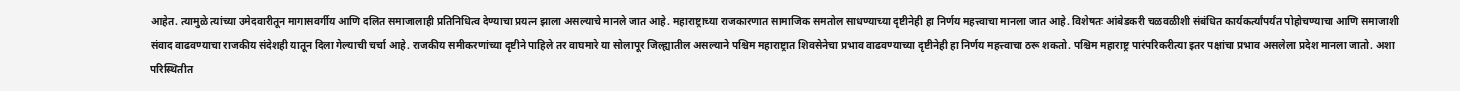आहेत. त्यामुळे त्यांच्या उमेदवारीतून मागासवर्गीय आणि दलित समाजालाही प्रतिनिधित्व देण्याचा प्रयत्न झाला असल्याचे मानले जात आहे. महाराष्ट्राच्या राजकारणात सामाजिक समतोल साधण्याच्या दृष्टीनेही हा निर्णय महत्त्वाचा मानला जात आहे. विशेषतः आंबेडकरी चळवळीशी संबंधित कार्यकर्त्यांपर्यंत पोहोचण्याचा आणि समाजाशी संवाद वाढवण्याचा राजकीय संदेशही यातून दिला गेल्याची चर्चा आहे. राजकीय समीकरणांच्या दृष्टीने पाहिले तर वाघमारे या सोलापूर जिल्ह्यातील असल्याने पश्चिम महाराष्ट्रात शिवसेनेचा प्रभाव वाढवण्याच्या दृष्टीनेही हा निर्णय महत्त्वाचा ठरू शकतो. पश्चिम महाराष्ट्र पारंपरिकरीत्या इतर पक्षांचा प्रभाव असलेला प्रदेश मानला जातो. अशा परिस्थितीत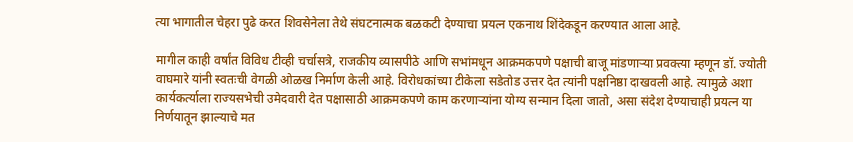त्या भागातील चेहरा पुढे करत शिवसेनेला तेथे संघटनात्मक बळकटी देण्याचा प्रयत्न एकनाथ शिंदेकडून करण्यात आला आहे.

मागील काही वर्षांत विविध टीव्ही चर्चासत्रे, राजकीय व्यासपीठे आणि सभांमधून आक्रमकपणे पक्षाची बाजू मांडणाऱ्या प्रवक्त्या म्हणून डॉ. ज्योती वाघमारे यांनी स्वतःची वेगळी ओळख निर्माण केली आहे. विरोधकांच्या टीकेला सडेतोड उत्तर देत त्यांनी पक्षनिष्ठा दाखवली आहे. त्यामुळे अशा कार्यकर्त्याला राज्यसभेची उमेदवारी देत पक्षासाठी आक्रमकपणे काम करणाऱ्यांना योग्य सन्मान दिला जातो, असा संदेश देण्याचाही प्रयत्न या निर्णयातून झाल्याचे मत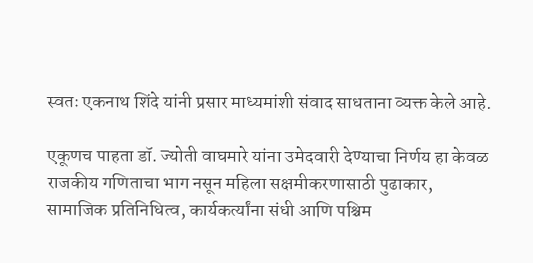स्वतः एकनाथ शिंदे यांनी प्रसार माध्यमांशी संवाद साधताना व्यक्त केले आहे.

एकूणच पाहता डॉ. ज्योती वाघमारे यांना उमेदवारी देण्याचा निर्णय हा केवळ राजकीय गणिताचा भाग नसून महिला सक्षमीकरणासाठी पुढाकार, सामाजिक प्रतिनिधित्व, कार्यकर्त्यांना संधी आणि पश्चिम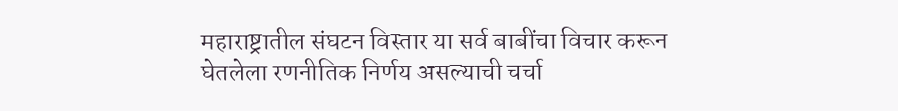महाराष्ट्रातील संघटन विस्तार या सर्व बाबींचा विचार करून घेतलेला रणनीतिक निर्णय असल्याची चर्चा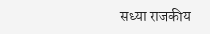सध्या राजकीय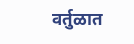वर्तुळात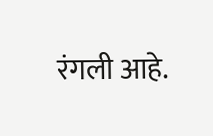रंगली आहे.